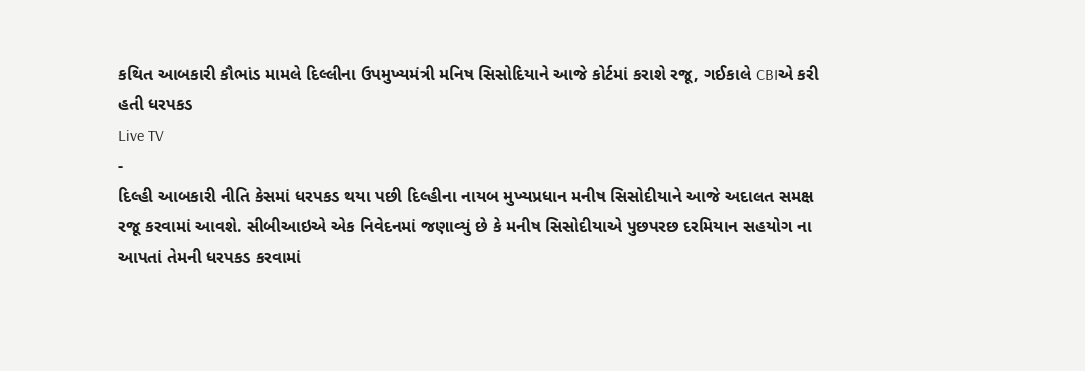કથિત આબકારી કૌભાંડ મામલે દિલ્લીના ઉપમુખ્યમંત્રી મનિષ સિસોદિયાને આજે કોર્ટમાં કરાશે રજૂ, ગઈકાલે CBIએ કરી હતી ધરપકડ
Live TV
-
દિલ્હી આબકારી નીતિ કેસમાં ધરપકડ થયા પછી દિલ્હીના નાયબ મુખ્યપ્રધાન મનીષ સિસોદીયાને આજે અદાલત સમક્ષ રજૂ કરવામાં આવશે. સીબીઆઇએ એક નિવેદનમાં જણાવ્યું છે કે મનીષ સિસોદીયાએ પુછપરછ દરમિયાન સહયોગ ના આપતાં તેમની ધરપકડ કરવામાં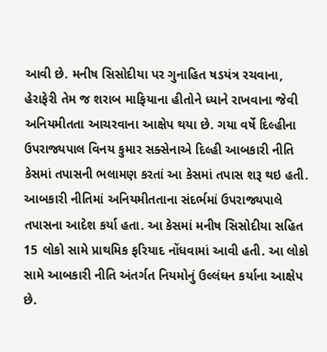આવી છે. મનીષ સિસોદીયા પર ગુનાહિત ષડયંત્ર રચવાના, હેરાફેરી તેમ જ શરાબ માફિયાના હીતોને ધ્યાને રાખવાના જેવી અનિયમીતતા આચરવાના આક્ષેપ થયા છે. ગયા વર્ષે દિલ્હીના ઉપરાજ્યપાલ વિનય કુમાર સક્સેનાએ દિલ્હી આબકારી નીતિ કેસમાં તપાસની ભલામણ કરતાં આ કેસમાં તપાસ શરૂ થઇ હતી. આબકારી નીતિમાં અનિયમીતતાના સંદર્ભમાં ઉપરાજ્યપાલે તપાસના આદેશ કર્યા હતા. આ કેસમાં મનીષ સિસોદીયા સહિત 15 લોકો સામે પ્રાથમિક ફરિયાદ નોંધવામાં આવી હતી. આ લોકો સામે આબકારી નીતિ અંતર્ગત નિયમોનું ઉલ્લંઘન કર્યાના આક્ષેપ છે.